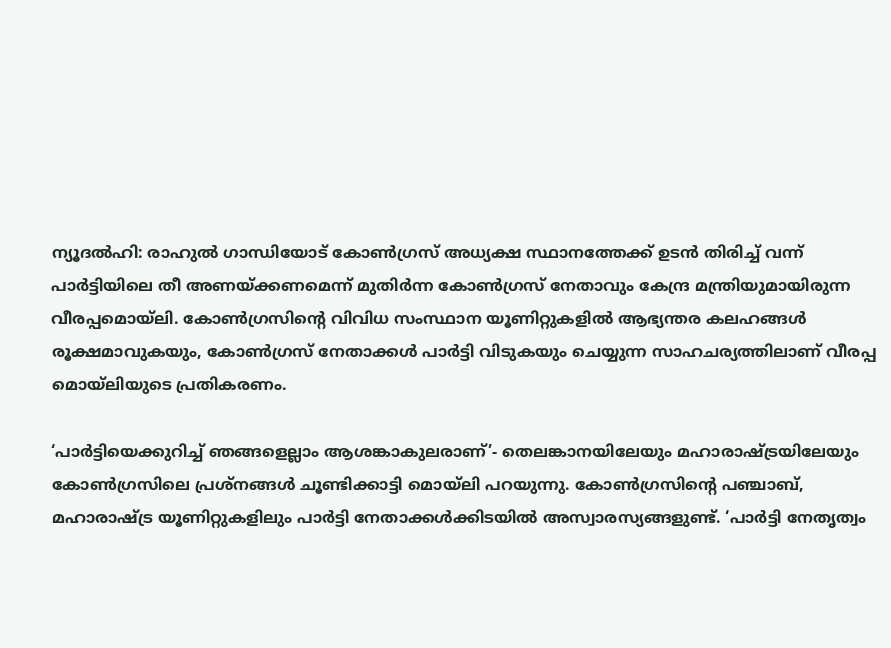ന്യൂദല്‍ഹി: രാഹുല്‍ ഗാന്ധിയോട് കോണ്‍ഗ്രസ് അധ്യക്ഷ സ്ഥാനത്തേക്ക് ഉടന്‍ തിരിച്ച് വന്ന് പാര്‍ട്ടിയിലെ തീ അണയ്ക്കണമെന്ന് മുതിര്‍ന്ന കോണ്‍ഗ്രസ് നേതാവും കേന്ദ്ര മന്ത്രിയുമായിരുന്ന വീരപ്പമൊയ്‌ലി. കോണ്‍ഗ്രസിന്റെ വിവിധ സംസ്ഥാന യൂണിറ്റുകളില്‍ ആഭ്യന്തര കലഹങ്ങള്‍ രൂക്ഷമാവുകയും, കോണ്‍ഗ്രസ് നേതാക്കള്‍ പാര്‍ട്ടി വിടുകയും ചെയ്യുന്ന സാഹചര്യത്തിലാണ് വീരപ്പ മൊയ്‌ലിയുടെ പ്രതികരണം.

‘പാര്‍ട്ടിയെക്കുറിച്ച് ഞങ്ങളെല്ലാം ആശങ്കാകുലരാണ്’- തെലങ്കാനയിലേയും മഹാരാഷ്ട്രയിലേയും കോണ്‍ഗ്രസിലെ പ്രശ്‌നങ്ങള്‍ ചൂണ്ടിക്കാട്ടി മൊയ്‌ലി പറയുന്നു. കോണ്‍ഗ്രസിന്റെ പഞ്ചാബ്, മഹാരാഷ്ട്ര യൂണിറ്റുകളിലും പാര്‍ട്ടി നേതാക്കള്‍ക്കിടയില്‍ അസ്വാരസ്യങ്ങളുണ്ട്. ‘പാര്‍ട്ടി നേതൃത്വം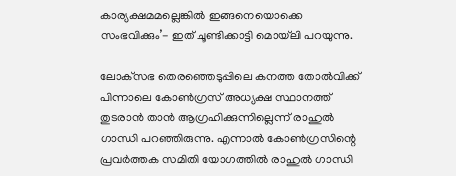കാര്യക്ഷമമല്ലെങ്കില്‍ ഇങ്ങനെയൊക്കെ സംഭവിക്കും’- ഇത് ചൂണ്ടിക്കാട്ടി മൊയ്‌ലി പറയുന്നു.

ലോക്‌സഭ തെരഞ്ഞെടുപ്പിലെ കനത്ത തോല്‍വിക്ക് പിന്നാലെ കോണ്‍ഗ്രസ് അധ്യക്ഷ സ്ഥാനത്ത് തുടരാന്‍ താന്‍ ആഗ്രഹിക്കുന്നില്ലെന്ന് രാഹുല്‍ ഗാന്ധി പറഞ്ഞിരുന്നു. എന്നാല്‍ കോണ്‍ഗ്രസിന്റെ പ്രവര്‍ത്തക സമിതി യോഗത്തില്‍ രാഹുല്‍ ഗാന്ധി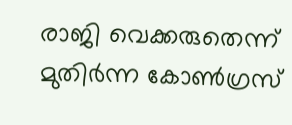രാജി വെക്കരുതെന്ന് മുതിര്‍ന്ന കോണ്‍ഗ്രസ്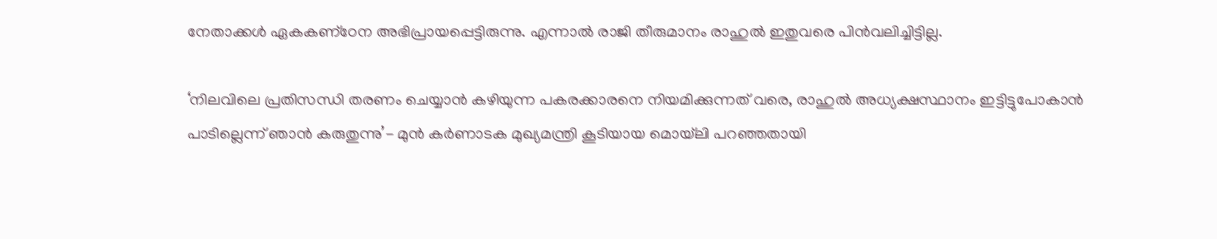നേതാക്കള്‍ ഏകകണ്‌ഠേന അഭിപ്രായപ്പെട്ടിരുന്നു. എന്നാല്‍ രാജി തീരുമാനം രാഹുല്‍ ഇതുവരെ പിന്‍വലിച്ചിട്ടില്ല.

‘നിലവിലെ പ്രതിസന്ധി തരണം ചെയ്യാന്‍ കഴിയുന്ന പകരക്കാരനെ നിയമിക്കുന്നത് വരെ, രാഹുല്‍ അധ്യക്ഷസ്ഥാനം ഇട്ടിട്ടുപോകാന്‍ പാടില്ലെന്ന് ഞാന്‍ കരുതുന്നു’- മുന്‍ കര്‍ണാടക മുഖ്യമന്ത്രി കൂടിയായ മൊയ്‌ലി പറഞ്ഞതായി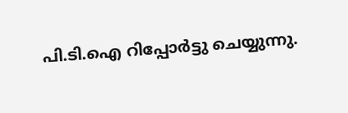പി.ടി.ഐ റിപ്പോര്‍ട്ടു ചെയ്യുന്നു.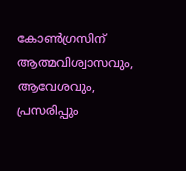കോണ്‍ഗ്രസിന് ആത്മവിശ്വാസവും, ആവേശവും, പ്രസരിപ്പും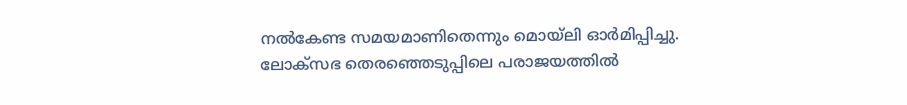നല്‍കേണ്ട സമയമാണിതെന്നും മൊയ്‌ലി ഓര്‍മിപ്പിച്ചു. ലോക്‌സഭ തെരഞ്ഞെടുപ്പിലെ പരാജയത്തില്‍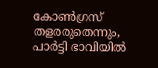കോണ്‍ഗ്രസ് തളരരുതെന്നും, പാര്‍ട്ടി ഭാവിയില്‍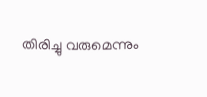തിരിച്ചു വരുമെന്നും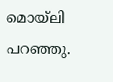മൊയ്‌ലി പറഞ്ഞു.